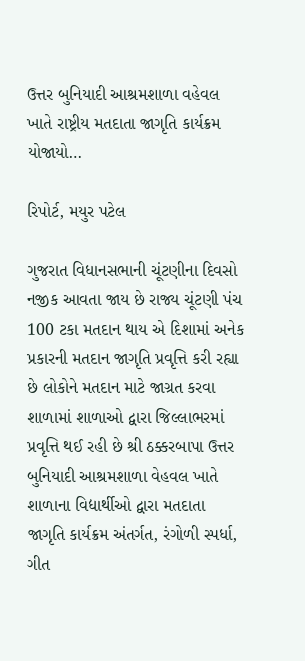ઉત્તર બુનિયાદી આશ્રમશાળા વહેવલ ખાતે રાષ્ટ્રીય મતદાતા જાગૃતિ કાર્યક્રમ યોજાયો…

રિપોર્ટ, મયુર પટેલ

ગુજરાત વિધાનસભાની ચૂંટણીના દિવસો નજીક આવતા જાય છે રાજ્ય ચૂંટણી પંચ 100 ટકા મતદાન થાય એ દિશામાં અનેક પ્રકારની મતદાન જાગૃતિ પ્રવૃત્તિ કરી રહ્યા છે લોકોને મતદાન માટે જાગ્રત કરવા શાળામાં શાળાઓ દ્વારા જિલ્લાભરમાં પ્રવૃત્તિ થઈ રહી છે શ્રી ઠક્કરબાપા ઉત્તર બુનિયાદી આશ્રમશાળા વેહવલ ખાતે શાળાના વિદ્યાર્થીઓ દ્વારા મતદાતા જાગૃતિ કાર્યક્રમ અંતર્ગત, રંગોળી સ્પર્ધા, ગીત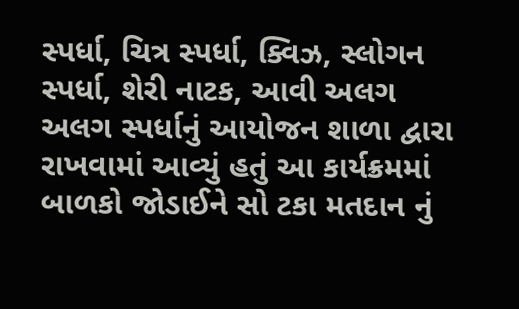સ્પર્ધા, ચિત્ર સ્પર્ધા, ક્વિઝ, સ્લોગન સ્પર્ધા, શેરી નાટક, આવી અલગ અલગ સ્પર્ધાનું આયોજન શાળા દ્વારા રાખવામાં આવ્યું હતું આ કાર્યક્રમમાં બાળકો જોડાઈને સો ટકા મતદાન નું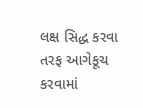લક્ષ સિદ્ધ કરવા તરફ આગેકૂચ કરવામાં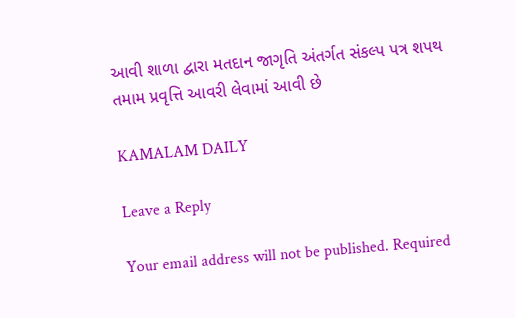આવી શાળા દ્વારા મતદાન જાગૃતિ અંતર્ગત સંકલ્પ પત્ર શપથ તમામ પ્રવૃત્તિ આવરી લેવામાં આવી છે

KAMALAM DAILY

Leave a Reply

Your email address will not be published. Required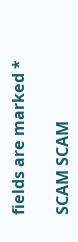fields are marked *

SCAM SCAM